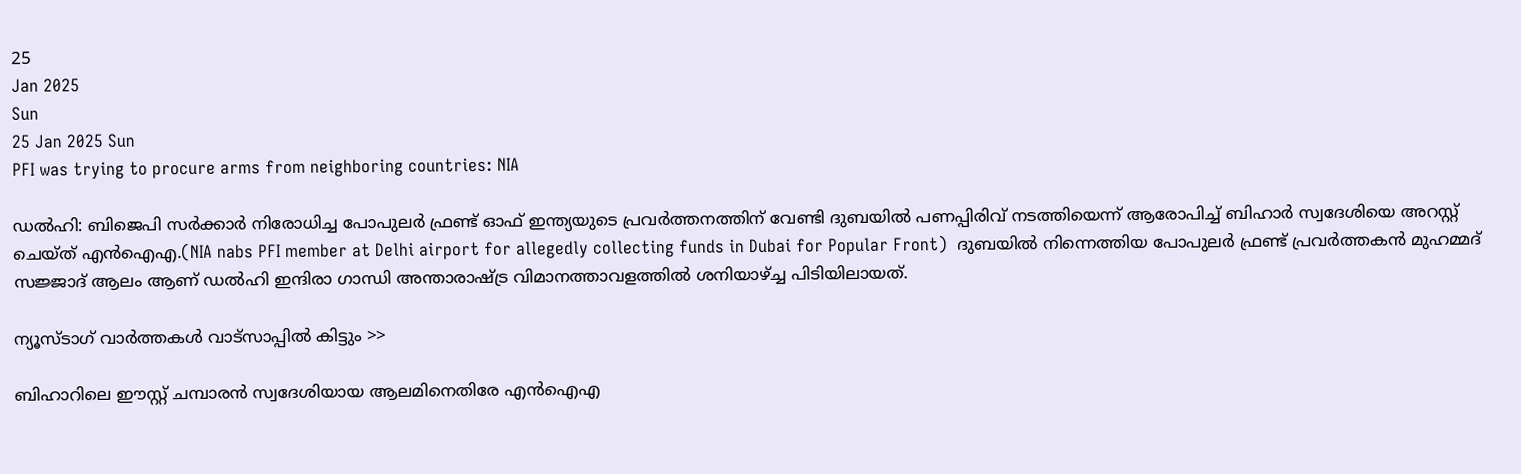25
Jan 2025
Sun
25 Jan 2025 Sun
PFI was trying to procure arms from neighboring countries: NIA

ഡല്‍ഹി: ബിജെപി സര്‍ക്കാര്‍ നിരോധിച്ച പോപുലര്‍ ഫ്രണ്ട് ഓഫ് ഇന്ത്യയുടെ പ്രവര്‍ത്തനത്തിന് വേണ്ടി ദുബയില്‍ പണപ്പിരിവ് നടത്തിയെന്ന് ആരോപിച്ച് ബിഹാര്‍ സ്വദേശിയെ അറസ്റ്റ് ചെയ്ത് എന്‍ഐഎ.(NIA nabs PFI member at Delhi airport for allegedly collecting funds in Dubai for Popular Front)  ദുബയില്‍ നിന്നെത്തിയ പോപുലര്‍ ഫ്രണ്ട് പ്രവര്‍ത്തകന്‍ മുഹമ്മദ് സജ്ജാദ് ആലം ആണ് ഡല്‍ഹി ഇന്ദിരാ ഗാന്ധി അന്താരാഷ്ട്ര വിമാനത്താവളത്തില്‍ ശനിയാഴ്ച്ച പിടിയിലായത്.

ന്യൂസ്ടാഗ് വാര്‍ത്തകള്‍ വാട്‌സാപ്പില്‍ കിട്ടും >>

ബിഹാറിലെ ഈസ്റ്റ് ചമ്പാരന്‍ സ്വദേശിയായ ആലമിനെതിരേ എന്‍ഐഎ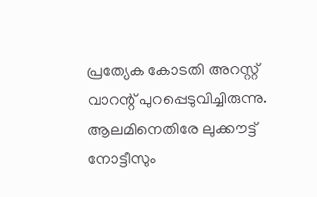പ്രത്യേക കോടതി അറസ്റ്റ് വാറന്റ് പുറപ്പെടുവിച്ചിരുന്നു. ആലമിനെതിരേ ലുക്കൗട്ട് നോട്ടീസും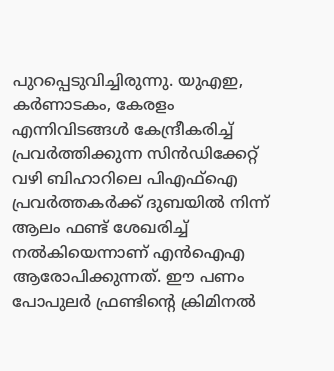പുറപ്പെടുവിച്ചിരുന്നു. യുഎഇ, കര്‍ണാടകം, കേരളം എന്നിവിടങ്ങള്‍ കേന്ദ്രീകരിച്ച് പ്രവര്‍ത്തിക്കുന്ന സിന്‍ഡിക്കേറ്റ് വഴി ബിഹാറിലെ പിഎഫ്‌ഐ പ്രവര്‍ത്തകര്‍ക്ക് ദുബയില്‍ നിന്ന് ആലം ഫണ്ട് ശേഖരിച്ച് നല്‍കിയെന്നാണ് എന്‍ഐഎ ആരോപിക്കുന്നത്. ഈ പണം പോപുലര്‍ ഫ്രണ്ടിന്റെ ക്രിമിനല്‍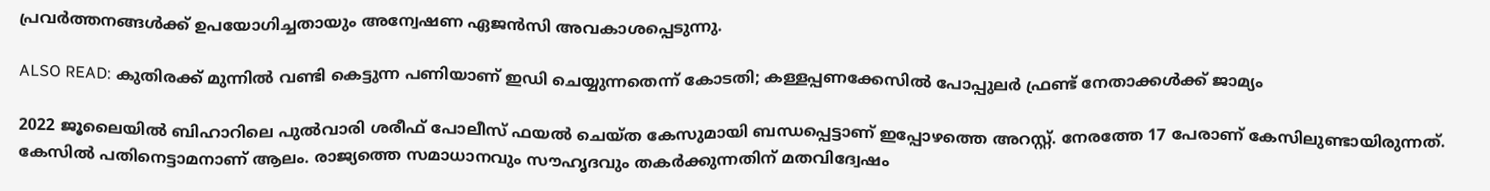പ്രവര്‍ത്തനങ്ങള്‍ക്ക് ഉപയോഗിച്ചതായും അന്വേഷണ ഏജന്‍സി അവകാശപ്പെടുന്നു.

ALSO READ: കുതിരക്ക് മുന്നില്‍ വണ്ടി കെട്ടുന്ന പണിയാണ് ഇഡി ചെയ്യുന്നതെന്ന് കോടതി; കള്ളപ്പണക്കേസില്‍ പോപ്പുലര്‍ ഫ്രണ്ട് നേതാക്കള്‍ക്ക് ജാമ്യം

2022 ജൂലൈയില്‍ ബിഹാറിലെ പുല്‍വാരി ശരീഫ് പോലീസ് ഫയല്‍ ചെയ്ത കേസുമായി ബന്ധപ്പെട്ടാണ് ഇപ്പോഴത്തെ അറസ്റ്റ്. നേരത്തേ 17 പേരാണ് കേസിലുണ്ടായിരുന്നത്. കേസില്‍ പതിനെട്ടാമനാണ് ആലം. രാജ്യത്തെ സമാധാനവും സൗഹൃദവും തകര്‍ക്കുന്നതിന് മതവിദ്വേഷം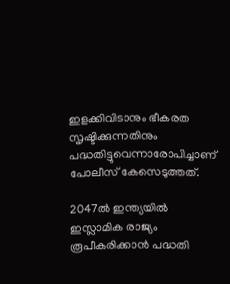ഇളക്കിവിടാനും ഭീകരത സൃഷ്ടിക്കുന്നതിനും പദ്ധതിട്ടുവെന്നാരോപിച്ചാണ് പോലീസ് കേസെടുത്തത്.

2047ല്‍ ഇന്ത്യയില്‍ ഇസ്ലാമിക രാജ്യം രൂപീകരിക്കാന്‍ പദ്ധതി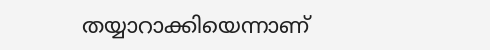തയ്യാറാക്കിയെന്നാണ്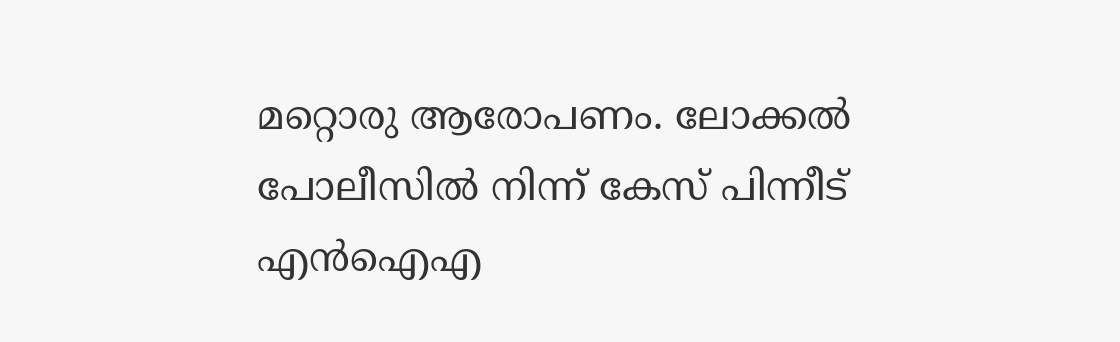മറ്റൊരു ആരോപണം. ലോക്കല്‍ പോലീസില്‍ നിന്ന് കേസ് പിന്നീട് എന്‍ഐഎ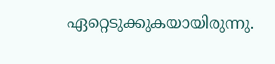ഏറ്റെടുക്കുകയായിരുന്നു.